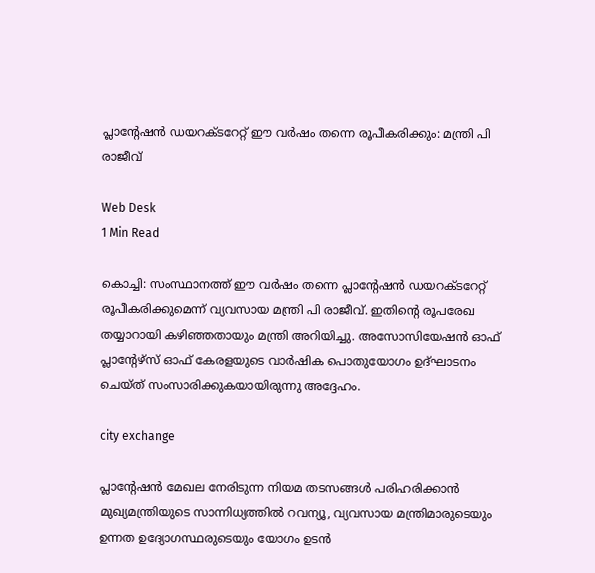പ്ലാന്റേഷന്‍ ഡയറക്ടറേറ്റ് ഈ വര്‍ഷം തന്നെ രൂപീകരിക്കും: മന്ത്രി പി രാജീവ്

Web Desk
1 Min Read

കൊച്ചി: സംസ്ഥാനത്ത് ഈ വര്‍ഷം തന്നെ പ്ലാന്റേഷന്‍ ഡയറക്ടറേറ്റ് രൂപീകരിക്കുമെന്ന് വ്യവസായ മന്ത്രി പി രാജീവ്. ഇതിന്റെ രൂപരേഖ തയ്യാറായി കഴിഞ്ഞതായും മന്ത്രി അറിയിച്ചു. അസോസിയേഷന്‍ ഓഫ് പ്ലാന്റേഴ്‌സ് ഓഫ് കേരളയുടെ വാര്‍ഷിക പൊതുയോഗം ഉദ്ഘാടനം ചെയ്ത് സംസാരിക്കുകയായിരുന്നു അദ്ദേഹം.

city exchange

പ്ലാന്റേഷന്‍ മേഖല നേരിടുന്ന നിയമ തടസങ്ങള്‍ പരിഹരിക്കാന്‍ മുഖ്യമന്ത്രിയുടെ സാന്നിധ്യത്തില്‍ റവന്യൂ, വ്യവസായ മന്ത്രിമാരുടെയും ഉന്നത ഉദ്യോഗസ്ഥരുടെയും യോഗം ഉടന്‍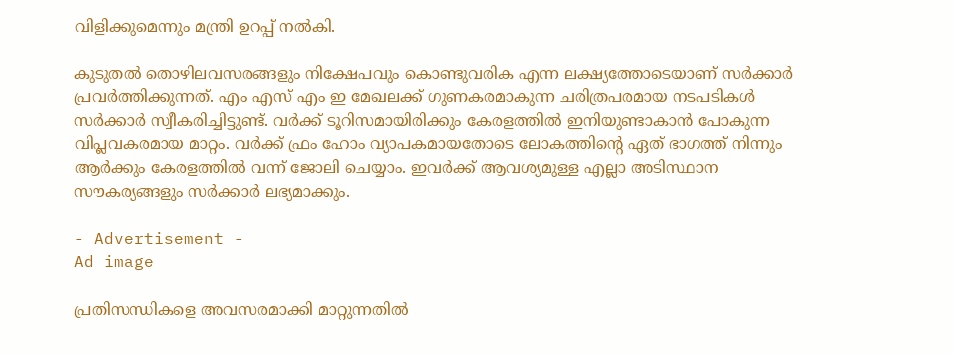വിളിക്കുമെന്നും മന്ത്രി ഉറപ്പ് നല്‍കി.

കുടുതല്‍ തൊഴിലവസരങ്ങളും നിക്ഷേപവും കൊണ്ടുവരിക എന്ന ലക്ഷ്യത്തോടെയാണ് സര്‍ക്കാര്‍ പ്രവര്‍ത്തിക്കുന്നത്. എം എസ് എം ഇ മേഖലക്ക് ഗുണകരമാകുന്ന ചരിത്രപരമായ നടപടികള്‍ സര്‍ക്കാര്‍ സ്വീകരിച്ചിട്ടുണ്ട്. വര്‍ക്ക് ടൂറിസമായിരിക്കും കേരളത്തില്‍ ഇനിയുണ്ടാകാന്‍ പോകുന്ന വിപ്ലവകരമായ മാറ്റം. വര്‍ക്ക് ഫ്രം ഹോം വ്യാപകമായതോടെ ലോകത്തിന്റെ ഏത് ഭാഗത്ത് നിന്നും ആര്‍ക്കും കേരളത്തില്‍ വന്ന് ജോലി ചെയ്യാം. ഇവര്‍ക്ക് ആവശ്യമുള്ള എല്ലാ അടിസ്ഥാന സൗകര്യങ്ങളും സര്‍ക്കാര്‍ ലഭ്യമാക്കും.

- Advertisement -
Ad image

പ്രതിസന്ധികളെ അവസരമാക്കി മാറ്റുന്നതില്‍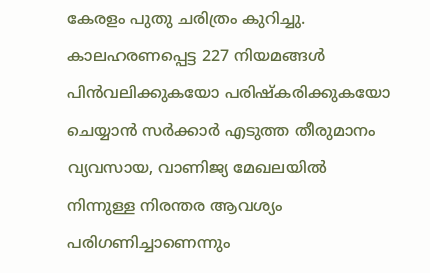കേരളം പുതു ചരിത്രം കുറിച്ചു. കാലഹരണപ്പെട്ട 227 നിയമങ്ങള്‍ പിന്‍വലിക്കുകയോ പരിഷ്‌കരിക്കുകയോ ചെയ്യാന്‍ സര്‍ക്കാര്‍ എടുത്ത തീരുമാനം വ്യവസായ, വാണിജ്യ മേഖലയില്‍ നിന്നുള്ള നിരന്തര ആവശ്യം പരിഗണിച്ചാണെന്നും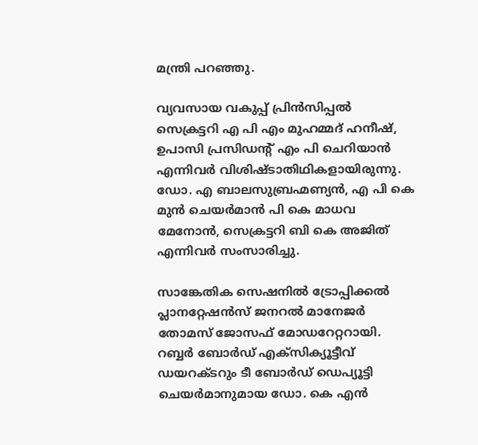മന്ത്രി പറഞ്ഞു.

വ്യവസായ വകുപ്പ് പ്രിന്‍സിപ്പല്‍ സെക്രട്ടറി എ പി എം മുഹമ്മദ് ഹനീഷ്, ഉപാസി പ്രസിഡന്റ് എം പി ചെറിയാന്‍ എന്നിവര്‍ വിശിഷ്ടാതിഥികളായിരുന്നു. ഡോ. എ ബാലസുബ്രഹ്മണ്യന്‍, എ പി കെ മുന്‍ ചെയര്‍മാന്‍ പി കെ മാധവ മേനോന്‍, സെക്രട്ടറി ബി കെ അജിത് എന്നിവര്‍ സംസാരിച്ചു.

സാങ്കേതിക സെഷനില്‍ ട്രോപ്പിക്കല്‍ പ്ലാനറ്റേഷന്‍സ് ജനറല്‍ മാനേജര്‍ തോമസ് ജോസഫ് മോഡറേറ്ററായി. റബ്ബര്‍ ബോര്‍ഡ് എക്‌സിക്യൂട്ടീവ് ഡയറക്ടറും ടീ ബോര്‍ഡ് ഡെപ്യൂട്ടി ചെയര്‍മാനുമായ ഡോ. കെ എന്‍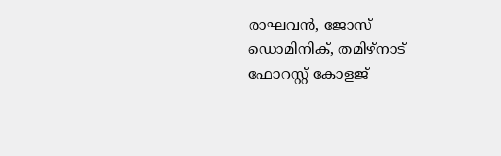രാഘവന്‍, ജോസ് ഡൊമിനിക്, തമിഴ്നാട് ഫോറസ്റ്റ് കോളജ്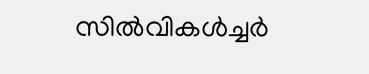സില്‍വികള്‍ച്ചര്‍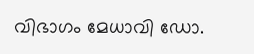വിഭാഗം മേധാവി ഡോ.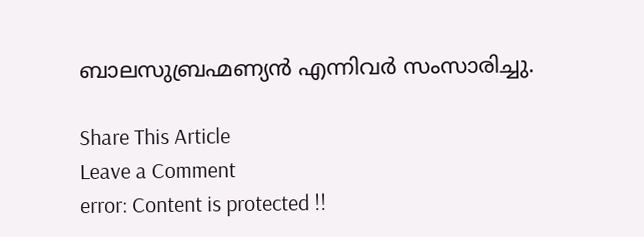ബാലസുബ്രഹ്മണ്യന്‍ എന്നിവര്‍ സംസാരിച്ചു.

Share This Article
Leave a Comment
error: Content is protected !!